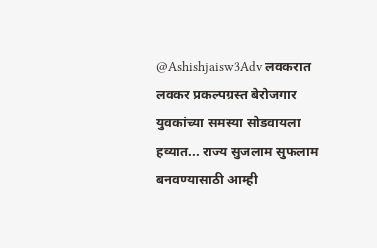@Ashishjaisw3Adv लवकरात लवकर प्रकल्पग्रस्त बेरोजगार युवकांच्या समस्या सोडवायला हव्यात... राज्य सुजलाम सुफलाम बनवण्यासाठी आम्ही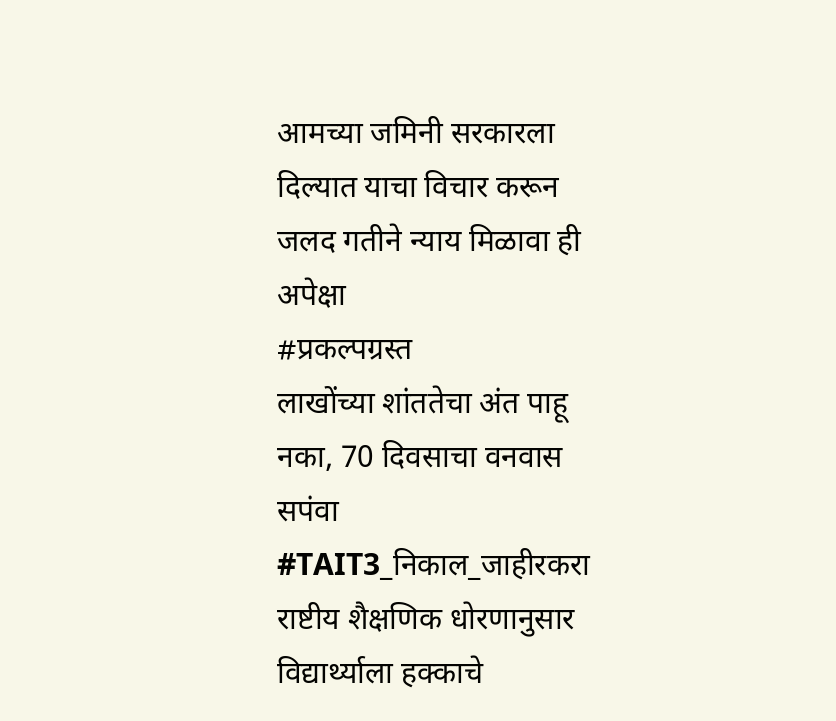आमच्या जमिनी सरकारला दिल्यात याचा विचार करून जलद गतीने न्याय मिळावा ही अपेक्षा
#प्रकल्पग्रस्त
लाखोंच्या शांततेचा अंत पाहू नका, 70 दिवसाचा वनवास सपंवा #TAIT3_निकाल_जाहीरकरा
राष्टीय शैक्षणिक धोरणानुसार विद्यार्थ्याला हक्काचे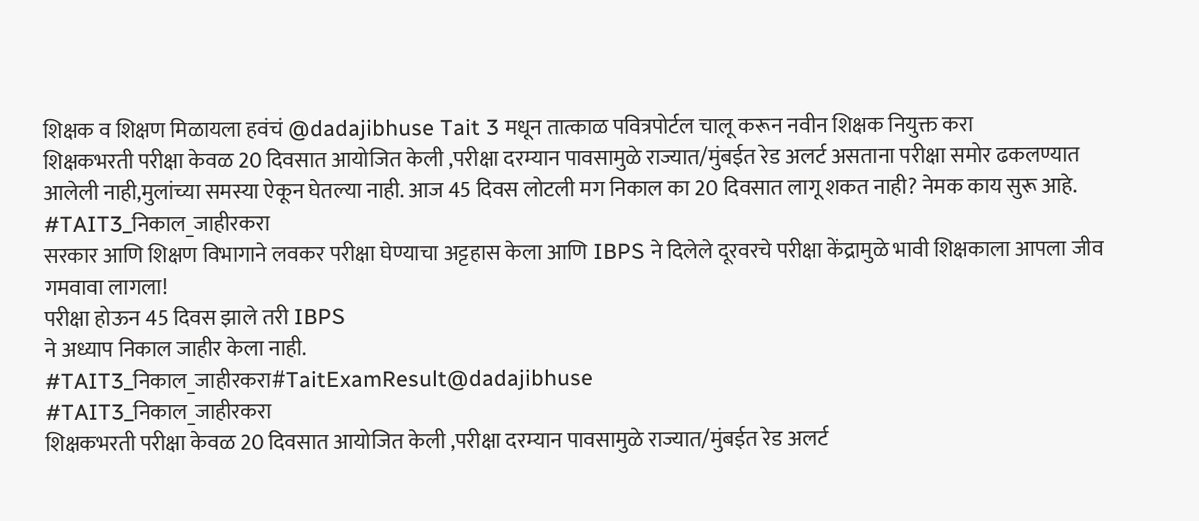शिक्षक व शिक्षण मिळायला हवंचं @dadajibhuse Tait 3 मधून तात्काळ पवित्रपोर्टल चालू करून नवीन शिक्षक नियुक्त करा
शिक्षकभरती परीक्षा केवळ 20 दिवसात आयोजित केली ,परीक्षा दरम्यान पावसामुळे राज्यात/मुंबईत रेड अलर्ट असताना परीक्षा समोर ढकलण्यात आलेली नाही,मुलांच्या समस्या ऐकून घेतल्या नाही. आज 45 दिवस लोटली मग निकाल का 20 दिवसात लागू शकत नाही? नेमक काय सुरू आहे.
#TAIT3_निकाल_जाहीरकरा
सरकार आणि शिक्षण विभागाने लवकर परीक्षा घेण्याचा अट्टहास केला आणि IBPS ने दिलेले दूरवरचे परीक्षा केंद्रामुळे भावी शिक्षकाला आपला जीव गमवावा लागला!
परीक्षा होऊन 45 दिवस झाले तरी IBPS
ने अध्याप निकाल जाहीर केला नाही.
#TAIT3_निकाल_जाहीरकरा#TaitExamResult@dadajibhuse
#TAIT3_निकाल_जाहीरकरा
शिक्षकभरती परीक्षा केवळ 20 दिवसात आयोजित केली ,परीक्षा दरम्यान पावसामुळे राज्यात/मुंबईत रेड अलर्ट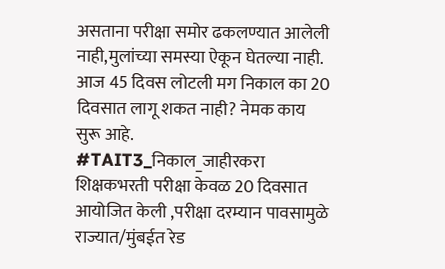असताना परीक्षा समोर ढकलण्यात आलेली नाही,मुलांच्या समस्या ऐकून घेतल्या नाही. आज 45 दिवस लोटली मग निकाल का 20 दिवसात लागू शकत नाही? नेमक काय सुरू आहे.
#TAIT3_निकाल_जाहीरकरा
शिक्षकभरती परीक्षा केवळ 20 दिवसात आयोजित केली ,परीक्षा दरम्यान पावसामुळे राज्यात/मुंबईत रेड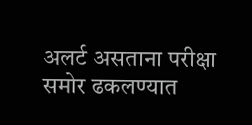अलर्ट असताना परीक्षा समोर ढकलण्यात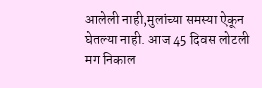आलेली नाही,मुलांच्या समस्या ऐकून घेतल्या नाही. आज 45 दिवस लोटली मग निकाल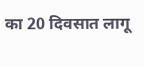का 20 दिवसात लागू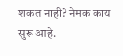शकत नाही? नेमक काय सुरू आहे.